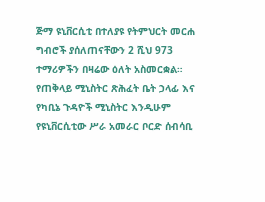ጅማ ዩኒቨርሲቲ በተለያዩ የትምህርት መርሐ ግብሮች ያሰለጠናቸውን 2 ሺህ 973 ተማሪዎችን በዛሬው ዕለት አስመርቋል።
የጠቅላይ ሚኒስትር ጽሕፈት ቤት ኃላፊ እና የካቢኔ ጉዳዮች ሚኒስትር እንዲሁም የዩኒቨርሲቲው ሥራ አመራር ቦርድ ሰብሳቢ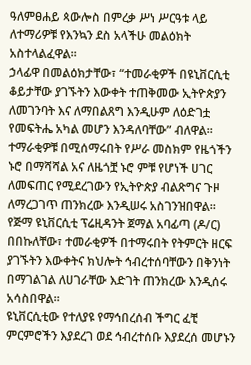ዓለምፀሐይ ጳውሎስ በምረቃ ሥነ ሥርዓቱ ላይ ለተማሪዎቹ የእንኳን ደስ አላችሁ መልዕክት አስተላልፈዋል።
ኃላፊዋ በመልዕክታቸው፣ “ተመራቂዎች በዩኒቨርሲቲ ቆይታቸው ያገኙትን እውቀት ተጠቅመው ኢትዮጵያን ለመገንባት እና ለማበልጸግ እንዲሁም ለዕድገቷ የመፍትሔ አካል መሆን እንዳለባቸው” ብለዋል።
ተማራቂዎቹ በሚሰማሩበት የሥራ መስክም የዜጎችን ኑሮ በማሻሻል አና ለዜጎቿ ኑሮ ምቹ የሆነች ሀገር ለመፍጠር የሚደረገውን የኢትዮጵያ ብልጽግና ጉዞ ለማረጋገጥ ጠንክረው እንዲሠሩ አስገንዝበዋል።
የጅማ ዩኒቨርሲቲ ፕሬዚዳንት ጀማል አባፊጣ (ዶ/ር) በበኩለቸው፣ ተመራቂዎች በተማሩበት የትምርት ዘርፍ ያገኙትን እውቀትና ክህሎት ኅብረተሰባቸውን በቅንነት በማገልገል ለሀገራቸው እድገት ጠንክረው እንዲሰሩ አሳስበዋል።
ዩኒቨርሲቲው የተለያዩ የማኅበረሰብ ችግር ፈቺ ምርምሮችን እያደረገ ወደ ኅብረተሰቡ እያደረሰ መሆኑን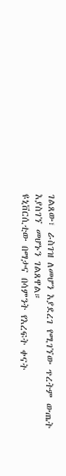ገልጸው፣ ራስገዝ ለመሆን እያደረገ የሚገኘው ጥረትም ውጤት እያስገኘ መሆኑን ገልጸዋል።
ዩኒቨርሲቲው በማታና በሳምንት የእረፍት ቀናት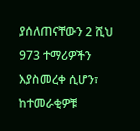ያሰለጠናቸውን 2 ሺህ 973 ተማሪዎችን እያስመረቀ ሲሆን፣ ከተመራቂዎቹ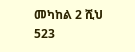መካከል 2 ሺህ 523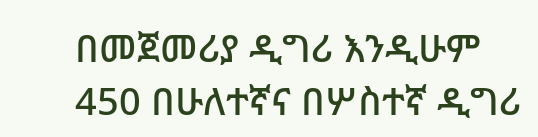በመጀመሪያ ዲግሪ እንዲሁም 450 በሁለተኛና በሦስተኛ ዲግሪ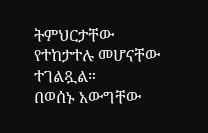ትምህርታቸው የተከታተሉ መሆናቸው ተገልጿል።
በወሰኑ አውግቸው